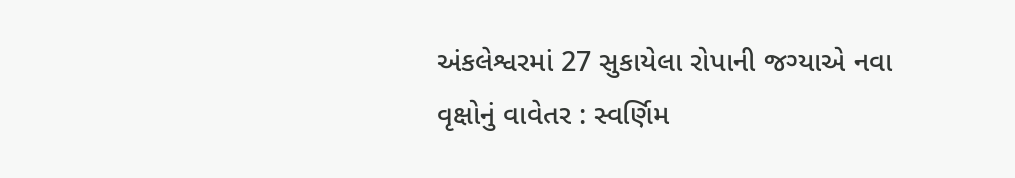અંકલેશ્વરમાં 27 સુકાયેલા રોપાની જગ્યાએ નવા વૃક્ષોનું વાવેતર : સ્વર્ણિમ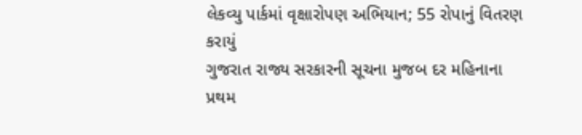લેકવ્યુ પાર્કમાં વૃક્ષારોપણ અભિયાન; 55 રોપાનું વિતરણ કરાયું
ગુજરાત રાજ્ય સરકારની સૂચના મુજબ દર મહિનાના પ્રથમ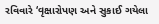રવિવારે ‘વૃક્ષારોપણ અને સુકાઈ ગયેલા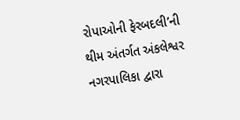રોપાઓની ફેરબદલી’ની થીમ અંતર્ગત અંકલેશ્વર નગરપાલિકા દ્વારા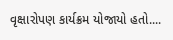વૃક્ષારોપણ કાર્યક્રમ યોજાયો હતો....